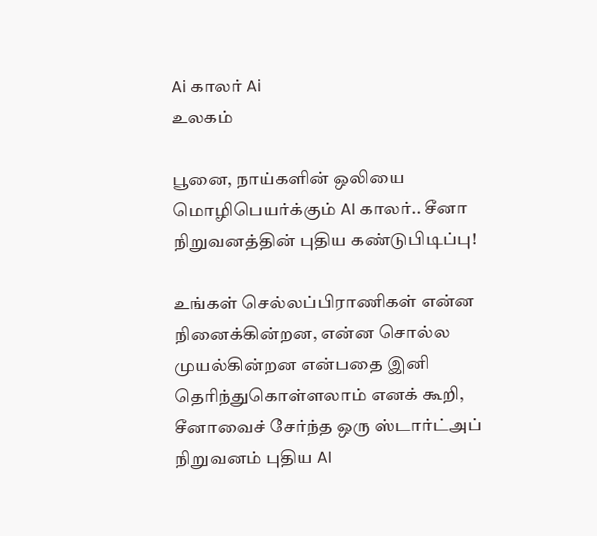Ai காலர் Ai
உலகம்

பூனை, நாய்களின் ஒலியை மொழிபெயர்க்கும் AI காலர்.. சீனா நிறுவனத்தின் புதிய கண்டுபிடிப்பு!

உங்கள் செல்லப்பிராணிகள் என்ன நினைக்கின்றன, என்ன சொல்ல முயல்கின்றன என்பதை இனி தெரிந்துகொள்ளலாம் எனக் கூறி, சீனாவைச் சேர்ந்த ஒரு ஸ்டார்ட்அப் நிறுவனம் புதிய AI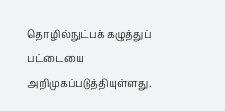தொழில்நுட்பக் கழுத்துப் பட்டையை அறிமுகப்படுத்தியுள்ளது.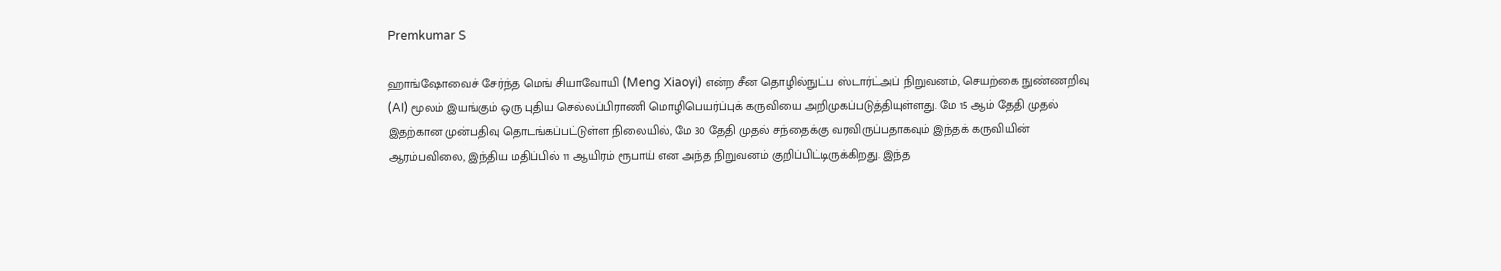Premkumar S

ஹாங்ஷோவைச் சேர்ந்த மெங் சியாவோயி (Meng Xiaoyi) என்ற சீன தொழில்நுட்ப ஸ்டார்ட்அப் நிறுவனம், செயற்கை நுண்ணறிவு (AI) மூலம் இயங்கும் ஒரு புதிய செல்லப்பிராணி மொழிபெயர்ப்புக் கருவியை அறிமுகப்படுத்தியுள்ளது. மே 15 ஆம் தேதி முதல் இதற்கான முன்பதிவு தொடங்கப்பட்டுள்ள நிலையில், மே 30 தேதி முதல் சந்தைக்கு வரவிருப்பதாகவும் இந்தக் கருவியின் ஆரம்பவிலை, இந்திய மதிப்பில் 11 ஆயிரம் ரூபாய் என அந்த நிறுவனம் குறிப்பிட்டிருக்கிறது. இந்த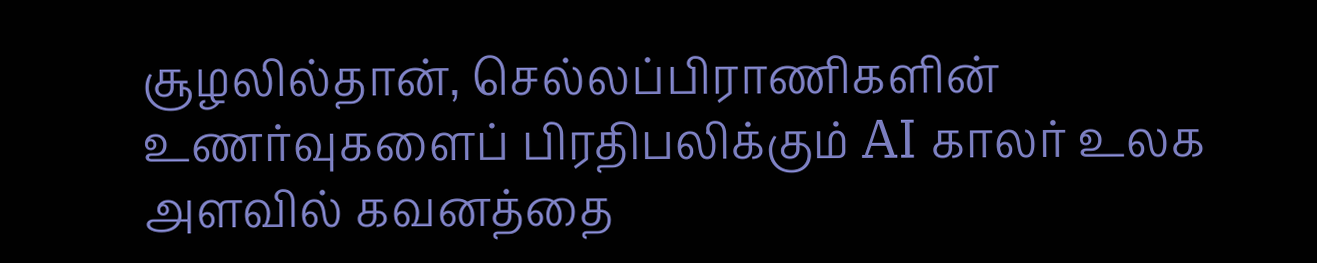சூழலில்தான், செல்லப்பிராணிகளின் உணர்வுகளைப் பிரதிபலிக்கும் AI காலர் உலக அளவில் கவனத்தை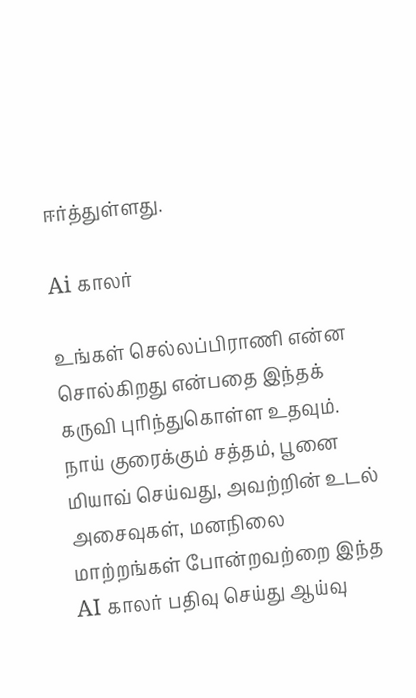ஈர்த்துள்ளது.

Ai காலர்

உங்கள் செல்லப்பிராணி என்ன சொல்கிறது என்பதை இந்தக் கருவி புரிந்துகொள்ள உதவும். நாய் குரைக்கும் சத்தம், பூனை மியாவ் செய்வது, அவற்றின் உடல் அசைவுகள், மனநிலை மாற்றங்கள் போன்றவற்றை இந்த AI காலர் பதிவு செய்து ஆய்வு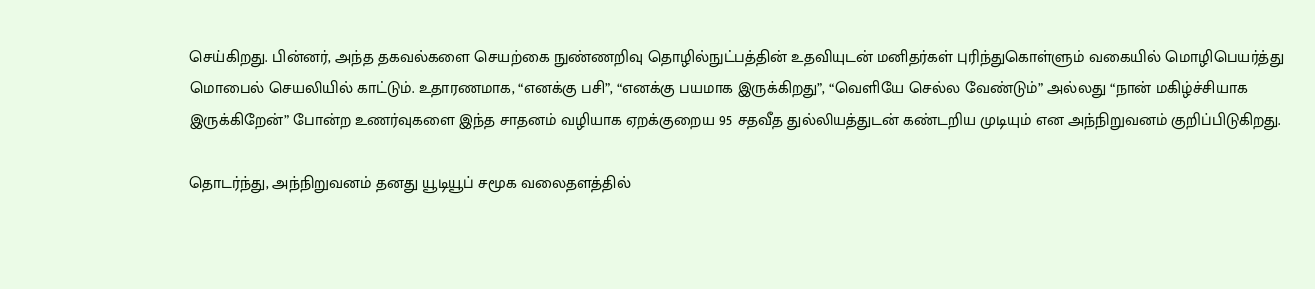செய்கிறது. பின்னர், அந்த தகவல்களை செயற்கை நுண்ணறிவு தொழில்நுட்பத்தின் உதவியுடன் மனிதர்கள் புரிந்துகொள்ளும் வகையில் மொழிபெயர்த்து மொபைல் செயலியில் காட்டும். உதாரணமாக, “எனக்கு பசி”, “எனக்கு பயமாக இருக்கிறது”, “வெளியே செல்ல வேண்டும்” அல்லது “நான் மகிழ்ச்சியாக இருக்கிறேன்” போன்ற உணர்வுகளை இந்த சாதனம் வழியாக ஏறக்குறைய 95 சதவீத துல்லியத்துடன் கண்டறிய முடியும் என அந்நிறுவனம் குறிப்பிடுகிறது.

தொடர்ந்து, அந்நிறுவனம் தனது யூடியூப் சமூக வலைதளத்தில்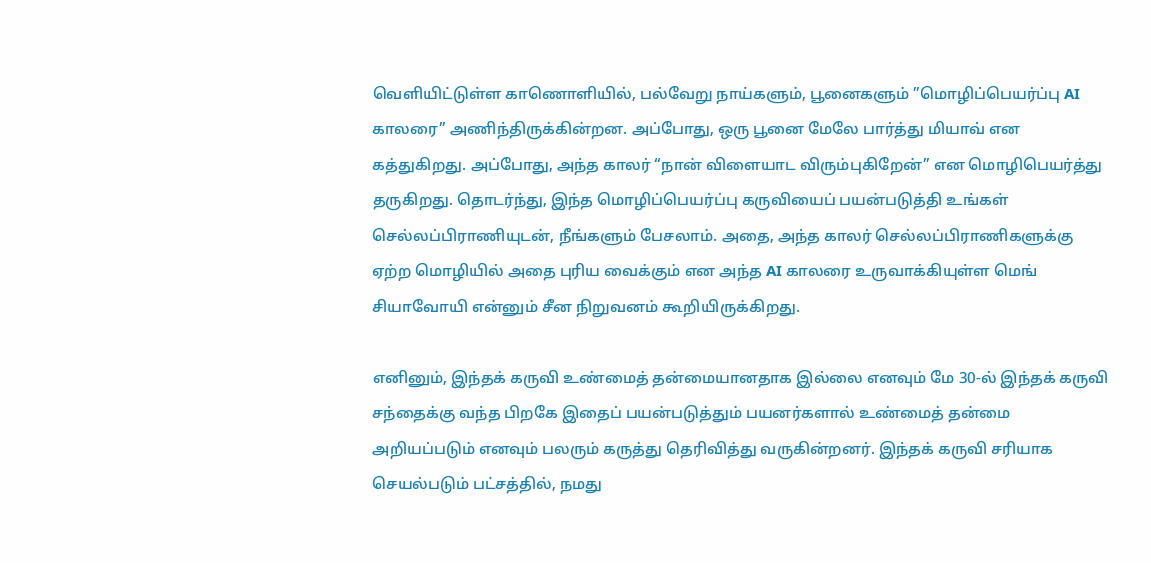வெளியிட்டுள்ள காணொளியில், பல்வேறு நாய்களும், பூனைகளும் ”மொழிப்பெயர்ப்பு AI காலரை” அணிந்திருக்கின்றன. அப்போது, ஒரு பூனை மேலே பார்த்து மியாவ் என கத்துகிறது. அப்போது, அந்த காலர் “நான் விளையாட விரும்புகிறேன்” என மொழிபெயர்த்து தருகிறது. தொடர்ந்து, இந்த மொழிப்பெயர்ப்பு கருவியைப் பயன்படுத்தி உங்கள் செல்லப்பிராணியுடன், நீங்களும் பேசலாம். அதை, அந்த காலர் செல்லப்பிராணிகளுக்கு ஏற்ற மொழியில் அதை புரிய வைக்கும் என அந்த AI காலரை உருவாக்கியுள்ள மெங் சியாவோயி என்னும் சீன நிறுவனம் கூறியிருக்கிறது.

எனினும், இந்தக் கருவி உண்மைத் தன்மையானதாக இல்லை எனவும் மே 30-ல் இந்தக் கருவி சந்தைக்கு வந்த பிறகே இதைப் பயன்படுத்தும் பயனர்களால் உண்மைத் தன்மை அறியப்படும் எனவும் பலரும் கருத்து தெரிவித்து வருகின்றனர். இந்தக் கருவி சரியாக செயல்படும் பட்சத்தில், நமது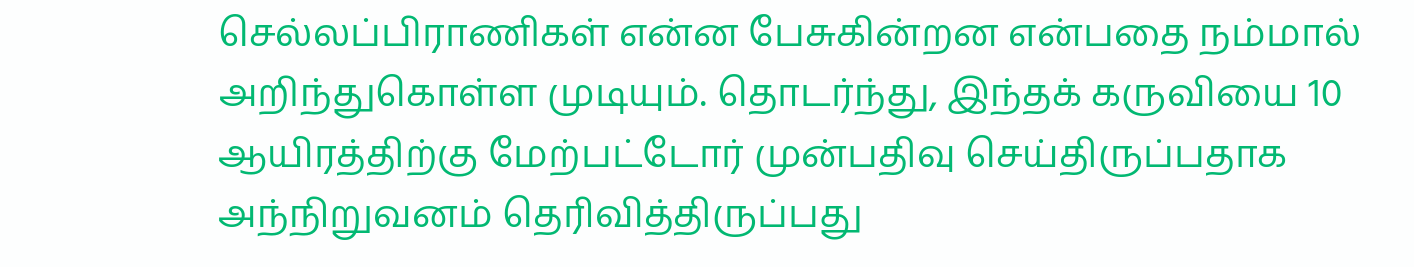செல்லப்பிராணிகள் என்ன பேசுகின்றன என்பதை நம்மால் அறிந்துகொள்ள முடியும். தொடர்ந்து, இந்தக் கருவியை 10 ஆயிரத்திற்கு மேற்பட்டோர் முன்பதிவு செய்திருப்பதாக அந்நிறுவனம் தெரிவித்திருப்பது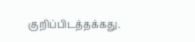குறிப்பிடத்தக்கது.